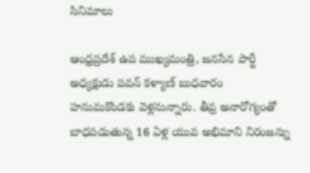సినిమాలు

ఆంధ్రప్రదేశ్ ఉప ముఖ్యమంత్రి, జనసేన పార్టీ అధ్యక్షుడు పవన్ కళ్యాణ్ బుధవారం హనుమకొండకు వెళ్లనున్నారు. తీవ్ర అనారోగ్యంతో బాధపడుతున్న 16 ఏళ్ల యువ అభిమాని నిరంజన్ను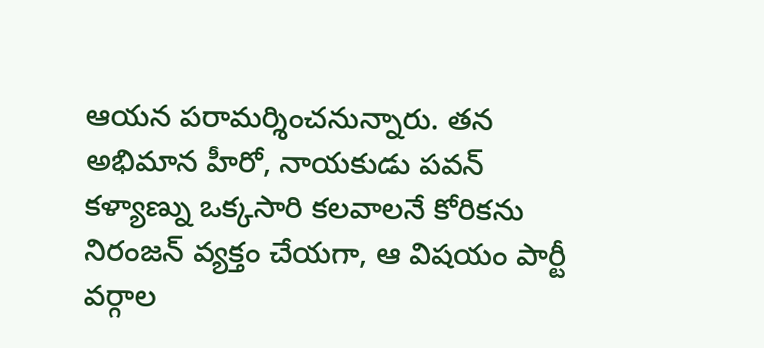ఆయన పరామర్శించనున్నారు. తన అభిమాన హీరో, నాయకుడు పవన్ కళ్యాణ్ను ఒక్కసారి కలవాలనే కోరికను నిరంజన్ వ్యక్తం చేయగా, ఆ విషయం పార్టీ వర్గాల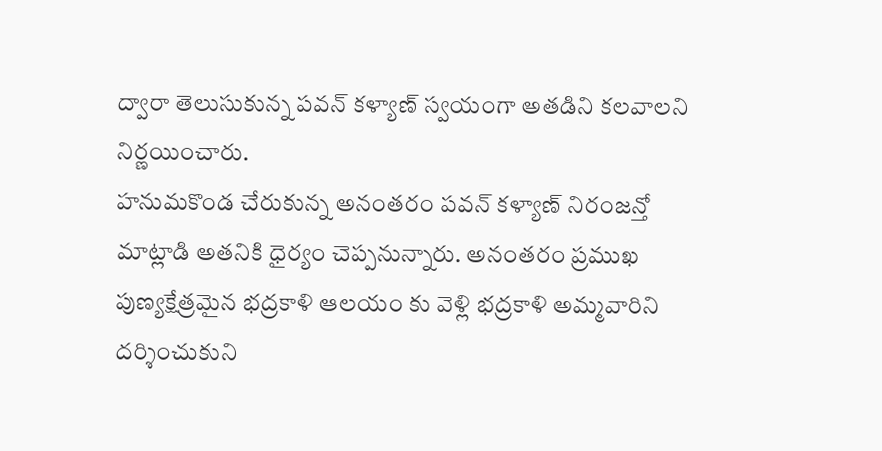ద్వారా తెలుసుకున్న పవన్ కళ్యాణ్ స్వయంగా అతడిని కలవాలని నిర్ణయించారు.
హనుమకొండ చేరుకున్న అనంతరం పవన్ కళ్యాణ్ నిరంజన్తో మాట్లాడి అతనికి ధైర్యం చెప్పనున్నారు. అనంతరం ప్రముఖ పుణ్యక్షేత్రమైన భద్రకాళి ఆలయం కు వెళ్లి భద్రకాళి అమ్మవారిని దర్శించుకుని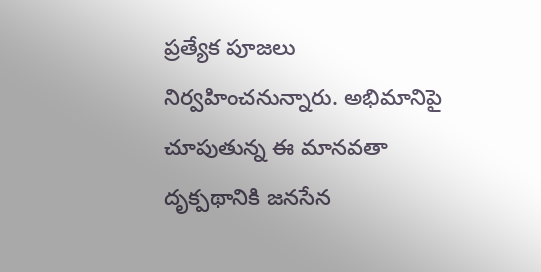ప్రత్యేక పూజలు నిర్వహించనున్నారు. అభిమానిపై చూపుతున్న ఈ మానవతా దృక్పథానికి జనసేన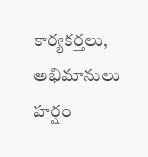కార్యకర్తలు, అభిమానులు హర్షం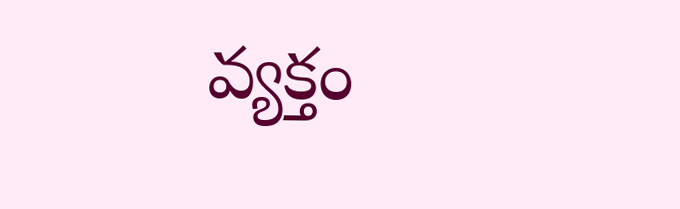వ్యక్తం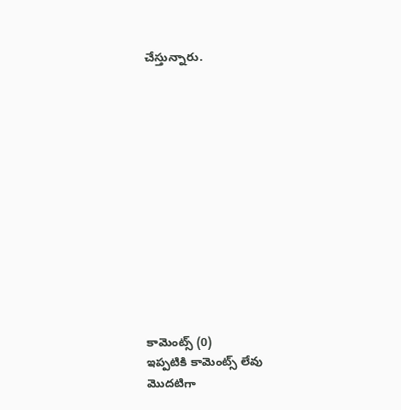చేస్తున్నారు.













కామెంట్స్ (0)
ఇప్పటికి కామెంట్స్ లేవు
మొదటిగా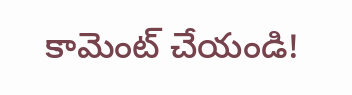కామెంట్ చేయండి!